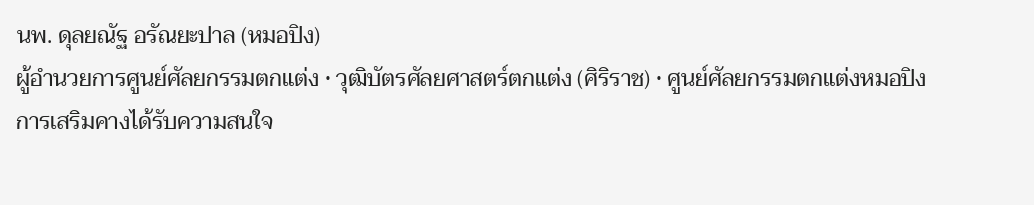นพ. ดุลยณัฐ อรัณยะปาล (หมอปิง)
ผู้อำนวยการศูนย์ศัลยกรรมตกแต่ง • วุฒิบัตรศัลยศาสตร์ตกแต่ง (ศิริราช) • ศูนย์ศัลยกรรมตกแต่งหมอปิง
การเสริมคางได้รับความสนใจ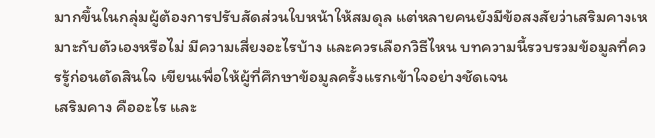มากขึ้นในกลุ่มผู้ต้องการปรับสัดส่วนใบหน้าให้สมดุล แต่หลายคนยังมีข้อสงสัยว่าเสริมคางเหมาะกับตัวเองหรือไม่ มีความเสี่ยงอะไรบ้าง และควรเลือกวิธีไหน บทความนี้รวบรวมข้อมูลที่ควรรู้ก่อนตัดสินใจ เขียนเพื่อให้ผู้ที่ศึกษาข้อมูลครั้งแรกเข้าใจอย่างชัดเจน
เสริมคาง คืออะไร และ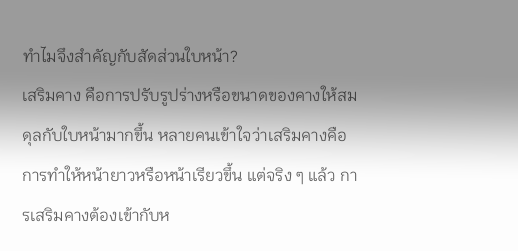ทำไมจึงสำคัญกับสัดส่วนใบหน้า?
เสริมคาง คือการปรับรูปร่างหรือขนาดของคางให้สมดุลกับใบหน้ามากขึ้น หลายคนเข้าใจว่าเสริมคางคือการทำให้หน้ายาวหรือหน้าเรียวขึ้น แต่จริง ๆ แล้ว การเสริมคางต้องเข้ากับห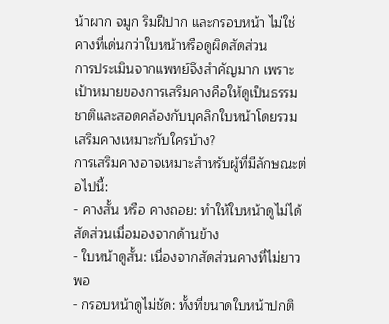น้าผาก จมูก ริมฝีปาก และกรอบหน้า ไม่ใช่คางที่เด่นกว่าใบหน้าหรือดูผิดสัดส่วน
การประเมินจากแพทย์จึงสำคัญมาก เพราะเป้าหมายของการเสริมคางคือให้ดูเป็นธรรมชาติและสอดคล้องกับบุคลิกใบหน้าโดยรวม
เสริมคางเหมาะกับใครบ้าง?
การเสริมคางอาจเหมาะสำหรับผู้ที่มีลักษณะต่อไปนี้:
- คางสั้น หรือ คางถอย: ทำให้ใบหน้าดูไม่ได้สัดส่วนเมื่อมองจากด้านข้าง
- ใบหน้าดูสั้น: เนื่องจากสัดส่วนคางที่ไม่ยาวพอ
- กรอบหน้าดูไม่ชัด: ทั้งที่ขนาดใบหน้าปกติ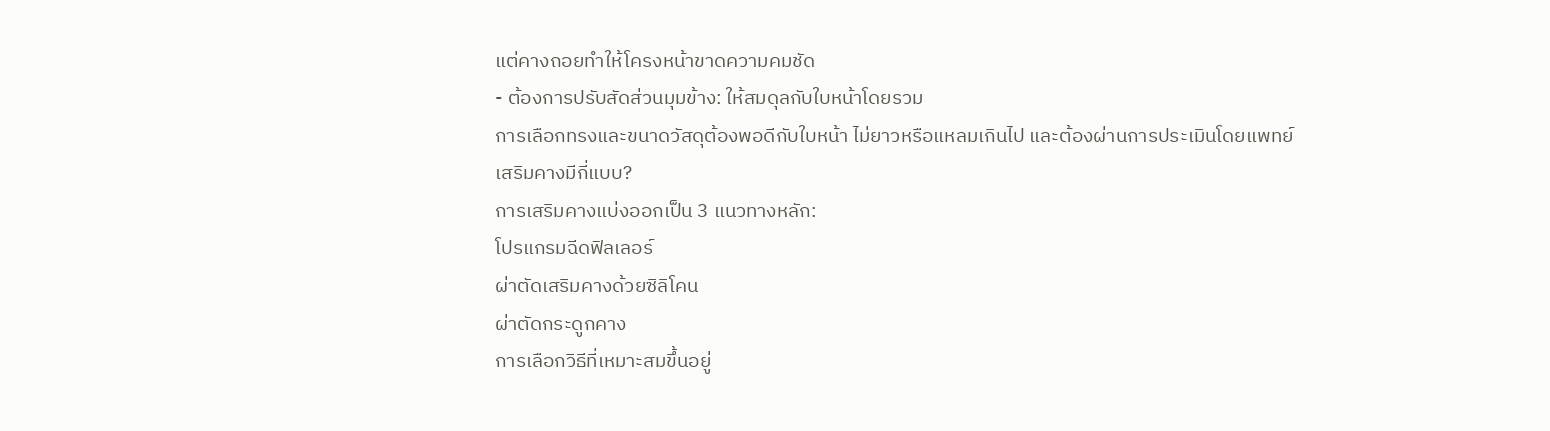แต่คางถอยทำให้โครงหน้าขาดความคมชัด
- ต้องการปรับสัดส่วนมุมข้าง: ให้สมดุลกับใบหน้าโดยรวม
การเลือกทรงและขนาดวัสดุต้องพอดีกับใบหน้า ไม่ยาวหรือแหลมเกินไป และต้องผ่านการประเมินโดยแพทย์
เสริมคางมีกี่แบบ?
การเสริมคางแบ่งออกเป็น 3 แนวทางหลัก:
โปรแกรมฉีดฟิลเลอร์
ผ่าตัดเสริมคางด้วยซิลิโคน
ผ่าตัดกระดูกคาง
การเลือกวิธีที่เหมาะสมขึ้นอยู่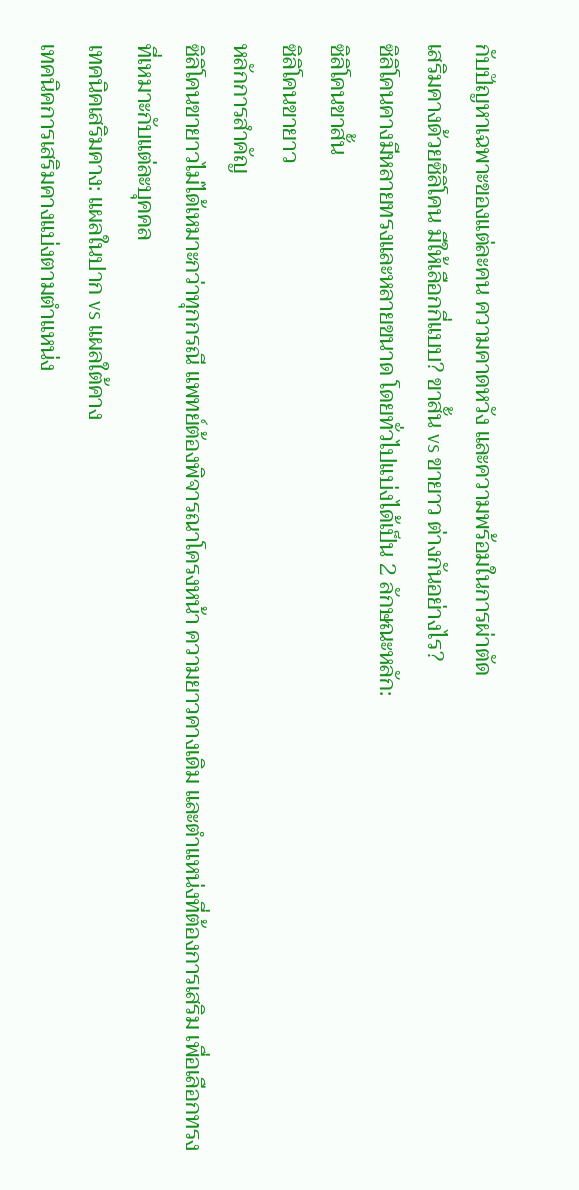กับปัญหาเฉพาะของแต่ละคน ความคาดหวัง และความพร้อมในการผ่าตัด
เสริมคางด้วยซิลิโคน มีให้เลือกกี่แบบ? ขาสั้น vs ขายาว ต่างกันอย่างไร?
ซิลิโคนคางมีหลายทรงและหลายขนาด โดยทั่วไปแบ่งได้เป็น 2 ลักษณะหลัก:
ซิลิโคนขาสั้น
ซิลิโคนขายาว
หลักการสำคัญ
ซิลิโคนขายาวไม่ได้เหมาะกว่าทุกกรณี แพทย์ต้องพิจารณาโครงหน้า ความยาวคางเดิม และตำแหน่งที่ต้องการเสริม เพื่อเลือกทรงที่เหมาะกับแต่ละบุคคล
เทคนิคเสริมคาง: แผลในปาก vs แผลใต้คาง
เทคนิคการเสริมคางแบ่งตามตำแหน่ง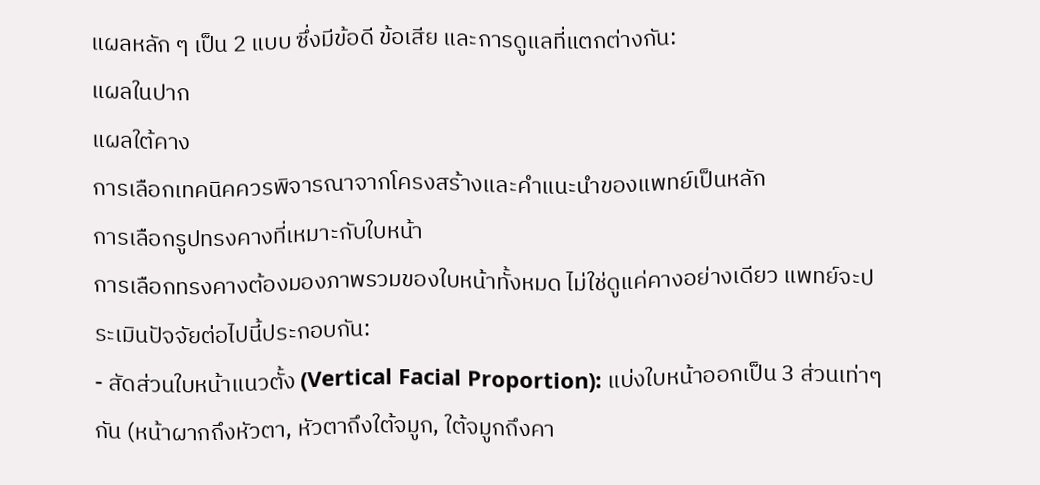แผลหลัก ๆ เป็น 2 แบบ ซึ่งมีข้อดี ข้อเสีย และการดูแลที่แตกต่างกัน:
แผลในปาก
แผลใต้คาง
การเลือกเทคนิคควรพิจารณาจากโครงสร้างและคำแนะนำของแพทย์เป็นหลัก
การเลือกรูปทรงคางที่เหมาะกับใบหน้า
การเลือกทรงคางต้องมองภาพรวมของใบหน้าทั้งหมด ไม่ใช่ดูแค่คางอย่างเดียว แพทย์จะประเมินปัจจัยต่อไปนี้ประกอบกัน:
- สัดส่วนใบหน้าแนวตั้ง (Vertical Facial Proportion): แบ่งใบหน้าออกเป็น 3 ส่วนเท่าๆ กัน (หน้าผากถึงหัวตา, หัวตาถึงใต้จมูก, ใต้จมูกถึงคา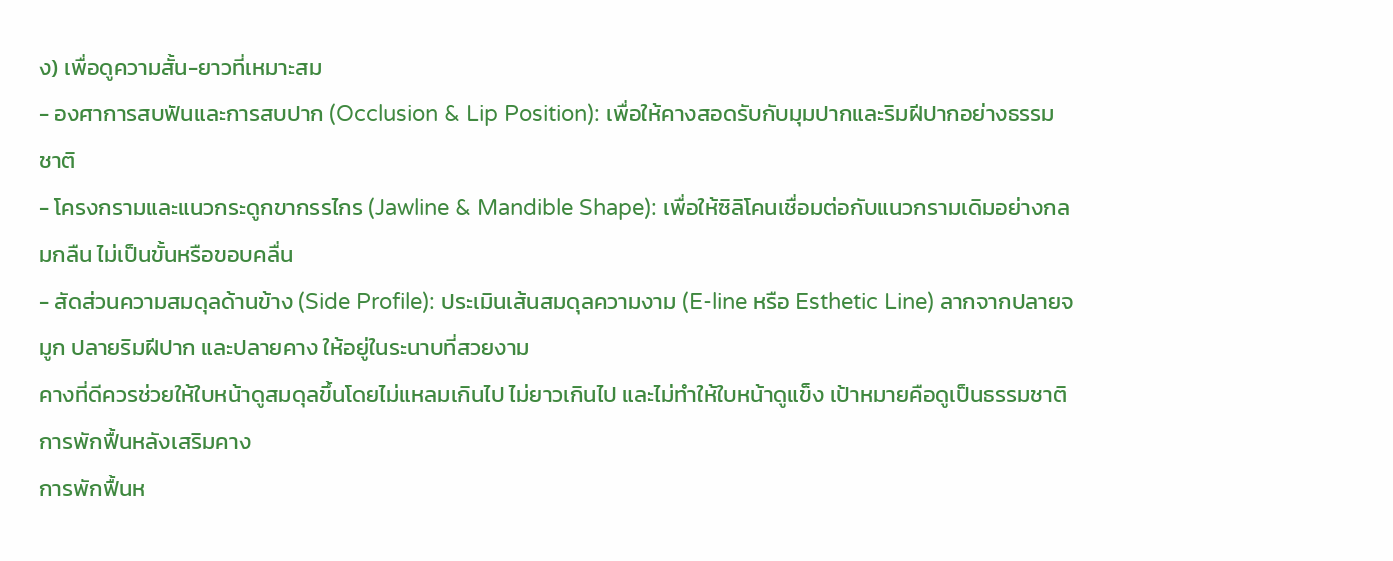ง) เพื่อดูความสั้น-ยาวที่เหมาะสม
- องศาการสบฟันและการสบปาก (Occlusion & Lip Position): เพื่อให้คางสอดรับกับมุมปากและริมฝีปากอย่างธรรมชาติ
- โครงกรามและแนวกระดูกขากรรไกร (Jawline & Mandible Shape): เพื่อให้ซิลิโคนเชื่อมต่อกับแนวกรามเดิมอย่างกลมกลืน ไม่เป็นขั้นหรือขอบคลื่น
- สัดส่วนความสมดุลด้านข้าง (Side Profile): ประเมินเส้นสมดุลความงาม (E-line หรือ Esthetic Line) ลากจากปลายจมูก ปลายริมฝีปาก และปลายคาง ให้อยู่ในระนาบที่สวยงาม
คางที่ดีควรช่วยให้ใบหน้าดูสมดุลขึ้นโดยไม่แหลมเกินไป ไม่ยาวเกินไป และไม่ทำให้ใบหน้าดูแข็ง เป้าหมายคือดูเป็นธรรมชาติ
การพักฟื้นหลังเสริมคาง
การพักฟื้นห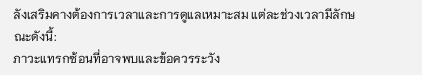ลังเสริมคางต้องการเวลาและการดูแลเหมาะสม แต่ละช่วงเวลามีลักษณะดังนี้:
ภาวะแทรกซ้อนที่อาจพบและข้อควรระวัง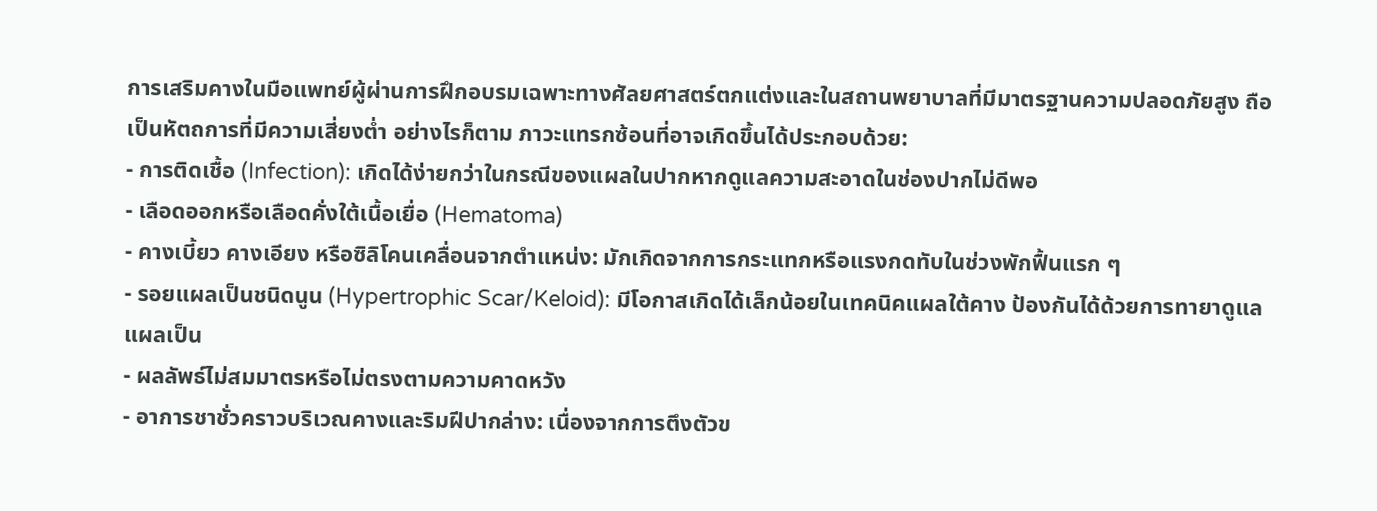การเสริมคางในมือแพทย์ผู้ผ่านการฝึกอบรมเฉพาะทางศัลยศาสตร์ตกแต่งและในสถานพยาบาลที่มีมาตรฐานความปลอดภัยสูง ถือเป็นหัตถการที่มีความเสี่ยงต่ำ อย่างไรก็ตาม ภาวะแทรกซ้อนที่อาจเกิดขึ้นได้ประกอบด้วย:
- การติดเชื้อ (Infection): เกิดได้ง่ายกว่าในกรณีของแผลในปากหากดูแลความสะอาดในช่องปากไม่ดีพอ
- เลือดออกหรือเลือดคั่งใต้เนื้อเยื่อ (Hematoma)
- คางเบี้ยว คางเอียง หรือซิลิโคนเคลื่อนจากตำแหน่ง: มักเกิดจากการกระแทกหรือแรงกดทับในช่วงพักฟื้นแรก ๆ
- รอยแผลเป็นชนิดนูน (Hypertrophic Scar/Keloid): มีโอกาสเกิดได้เล็กน้อยในเทคนิคแผลใต้คาง ป้องกันได้ด้วยการทายาดูแลแผลเป็น
- ผลลัพธ์ไม่สมมาตรหรือไม่ตรงตามความคาดหวัง
- อาการชาชั่วคราวบริเวณคางและริมฝีปากล่าง: เนื่องจากการตึงตัวข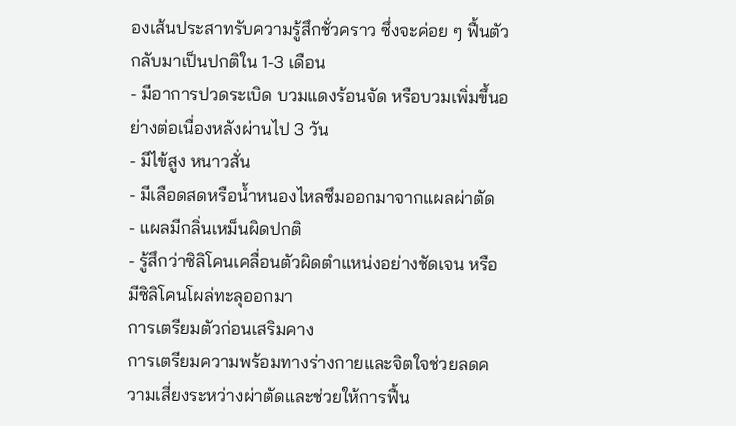องเส้นประสาทรับความรู้สึกชั่วคราว ซึ่งจะค่อย ๆ ฟื้นตัวกลับมาเป็นปกติใน 1-3 เดือน
- มีอาการปวดระเบิด บวมแดงร้อนจัด หรือบวมเพิ่มขึ้นอย่างต่อเนื่องหลังผ่านไป 3 วัน
- มีไข้สูง หนาวสั่น
- มีเลือดสดหรือน้ำหนองไหลซึมออกมาจากแผลผ่าตัด
- แผลมีกลิ่นเหม็นผิดปกติ
- รู้สึกว่าซิลิโคนเคลื่อนตัวผิดตำแหน่งอย่างชัดเจน หรือมีซิลิโคนโผล่ทะลุออกมา
การเตรียมตัวก่อนเสริมคาง
การเตรียมความพร้อมทางร่างกายและจิตใจช่วยลดความเสี่ยงระหว่างผ่าตัดและช่วยให้การฟื้น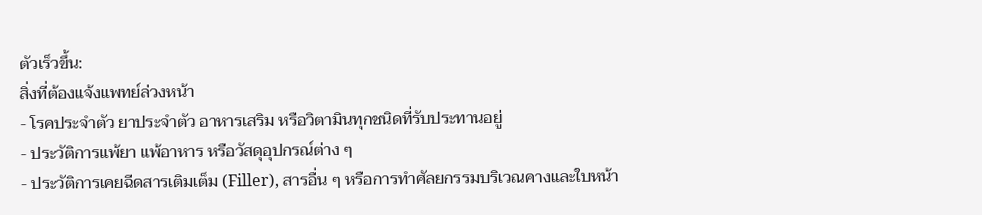ตัวเร็วขึ้น:
สิ่งที่ต้องแจ้งแพทย์ล่วงหน้า
- โรคประจำตัว ยาประจำตัว อาหารเสริม หรือวิตามินทุกชนิดที่รับประทานอยู่
- ประวัติการแพ้ยา แพ้อาหาร หรือวัสดุอุปกรณ์ต่าง ๆ
- ประวัติการเคยฉีดสารเติมเต็ม (Filler), สารอื่น ๆ หรือการทำศัลยกรรมบริเวณคางและใบหน้า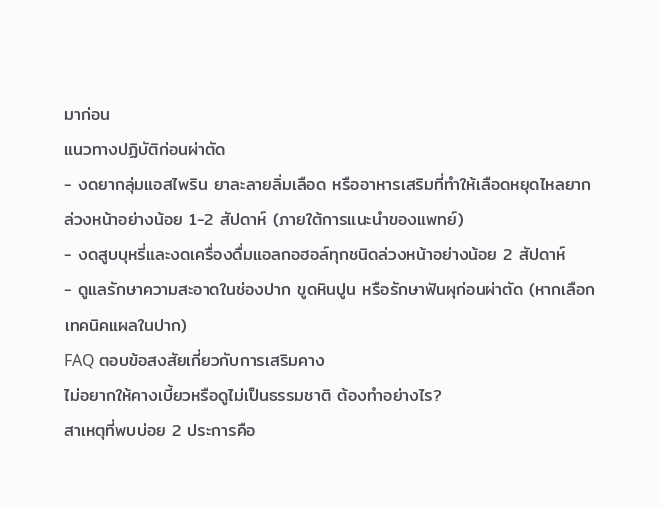มาก่อน
แนวทางปฏิบัติก่อนผ่าตัด
- งดยากลุ่มแอสไพริน ยาละลายลิ่มเลือด หรืออาหารเสริมที่ทำให้เลือดหยุดไหลยากล่วงหน้าอย่างน้อย 1-2 สัปดาห์ (ภายใต้การแนะนำของแพทย์)
- งดสูบบุหรี่และงดเครื่องดื่มแอลกอฮอล์ทุกชนิดล่วงหน้าอย่างน้อย 2 สัปดาห์
- ดูแลรักษาความสะอาดในช่องปาก ขูดหินปูน หรือรักษาฟันผุก่อนผ่าตัด (หากเลือกเทคนิคแผลในปาก)
FAQ ตอบข้อสงสัยเกี่ยวกับการเสริมคาง
ไม่อยากให้คางเบี้ยวหรือดูไม่เป็นธรรมชาติ ต้องทำอย่างไร?
สาเหตุที่พบบ่อย 2 ประการคือ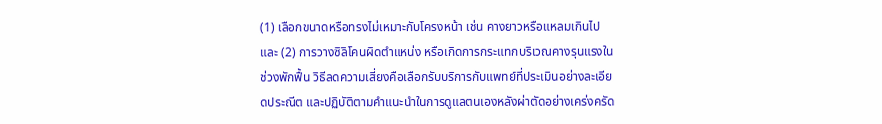(1) เลือกขนาดหรือทรงไม่เหมาะกับโครงหน้า เช่น คางยาวหรือแหลมเกินไป และ (2) การวางซิลิโคนผิดตำแหน่ง หรือเกิดการกระแทกบริเวณคางรุนแรงในช่วงพักฟื้น วิธีลดความเสี่ยงคือเลือกรับบริการกับแพทย์ที่ประเมินอย่างละเอียดประณีต และปฏิบัติตามคำแนะนำในการดูแลตนเองหลังผ่าตัดอย่างเคร่งครัด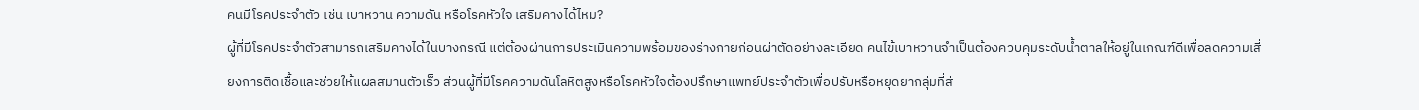คนมีโรคประจำตัว เช่น เบาหวาน ความดัน หรือโรคหัวใจ เสริมคางได้ไหม?
ผู้ที่มีโรคประจำตัวสามารถเสริมคางได้ในบางกรณี แต่ต้องผ่านการประเมินความพร้อมของร่างกายก่อนผ่าตัดอย่างละเอียด คนไข้เบาหวานจำเป็นต้องควบคุมระดับน้ำตาลให้อยู่ในเกณฑ์ดีเพื่อลดความเสี่ยงการติดเชื้อและช่วยให้แผลสมานตัวเร็ว ส่วนผู้ที่มีโรคความดันโลหิตสูงหรือโรคหัวใจต้องปรึกษาแพทย์ประจำตัวเพื่อปรับหรือหยุดยากลุ่มที่ส่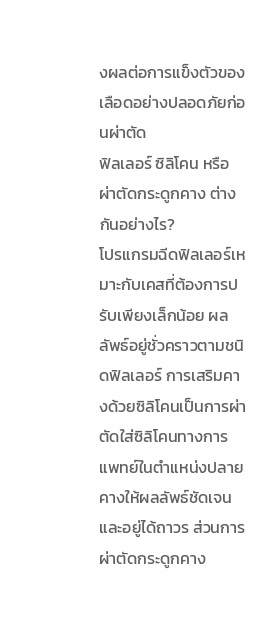งผลต่อการแข็งตัวของเลือดอย่างปลอดภัยก่อนผ่าตัด
ฟิลเลอร์ ซิลิโคน หรือผ่าตัดกระดูกคาง ต่างกันอย่างไร?
โปรแกรมฉีดฟิลเลอร์เหมาะกับเคสที่ต้องการปรับเพียงเล็กน้อย ผลลัพธ์อยู่ชั่วคราวตามชนิดฟิลเลอร์ การเสริมคางด้วยซิลิโคนเป็นการผ่าตัดใส่ซิลิโคนทางการแพทย์ในตำแหน่งปลายคางให้ผลลัพธ์ชัดเจนและอยู่ได้ถาวร ส่วนการผ่าตัดกระดูกคาง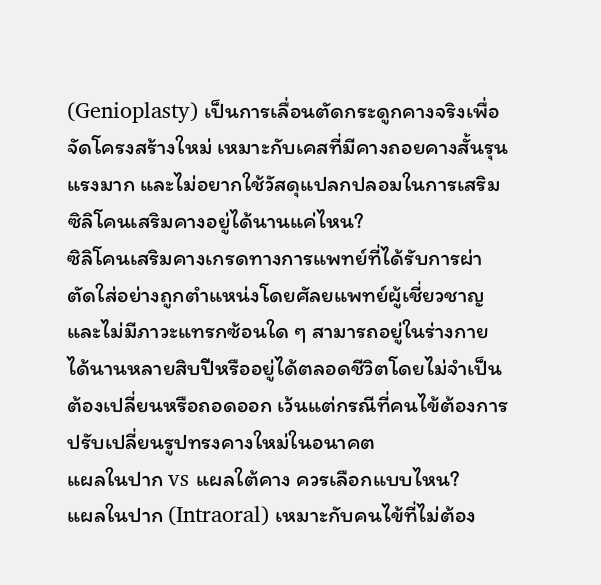(Genioplasty) เป็นการเลื่อนตัดกระดูกคางจริงเพื่อจัดโครงสร้างใหม่ เหมาะกับเคสที่มีคางถอยคางสั้นรุนแรงมาก และไม่อยากใช้วัสดุแปลกปลอมในการเสริม
ซิลิโคนเสริมคางอยู่ได้นานแค่ไหน?
ซิลิโคนเสริมคางเกรดทางการแพทย์ที่ได้รับการผ่าตัดใส่อย่างถูกตำแหน่งโดยศัลยแพทย์ผู้เชี่ยวชาญ และไม่มีภาวะแทรกซ้อนใด ๆ สามารถอยู่ในร่างกายได้นานหลายสิบปีหรืออยู่ได้ตลอดชีวิตโดยไม่จำเป็นต้องเปลี่ยนหรือถอดออก เว้นแต่กรณีที่คนไข้ต้องการปรับเปลี่ยนรูปทรงคางใหม่ในอนาคต
แผลในปาก vs แผลใต้คาง ควรเลือกแบบไหน?
แผลในปาก (Intraoral) เหมาะกับคนไข้ที่ไม่ต้อง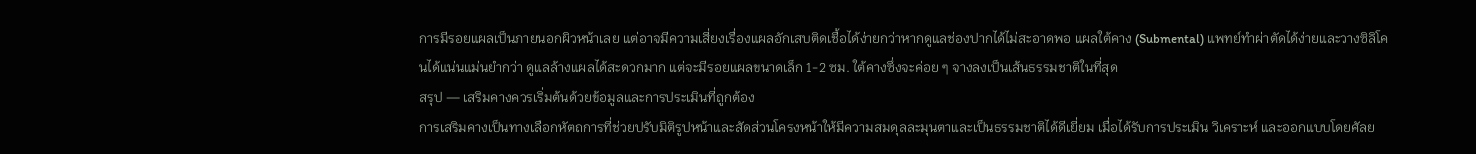การมีรอยแผลเป็นภายนอกผิวหน้าเลย แต่อาจมีความเสี่ยงเรื่องแผลอักเสบติดเชื้อได้ง่ายกว่าหากดูแลช่องปากได้ไม่สะอาดพอ แผลใต้คาง (Submental) แพทย์ทำผ่าตัดได้ง่ายและวางซิลิโคนได้แน่นแม่นยำกว่า ดูแลล้างแผลได้สะดวกมาก แต่จะมีรอยแผลขนาดเล็ก 1-2 ซม. ใต้คางซึ่งจะค่อย ๆ จางลงเป็นเส้นธรรมชาติในที่สุด
สรุป — เสริมคางควรเริ่มต้นด้วยข้อมูลและการประเมินที่ถูกต้อง
การเสริมคางเป็นทางเลือกหัตถการที่ช่วยปรับมิติรูปหน้าและสัดส่วนโครงหน้าให้มีความสมดุลละมุนตาและเป็นธรรมชาติได้ดีเยี่ยม เมื่อได้รับการประเมิน วิเคราะห์ และออกแบบโดยศัลย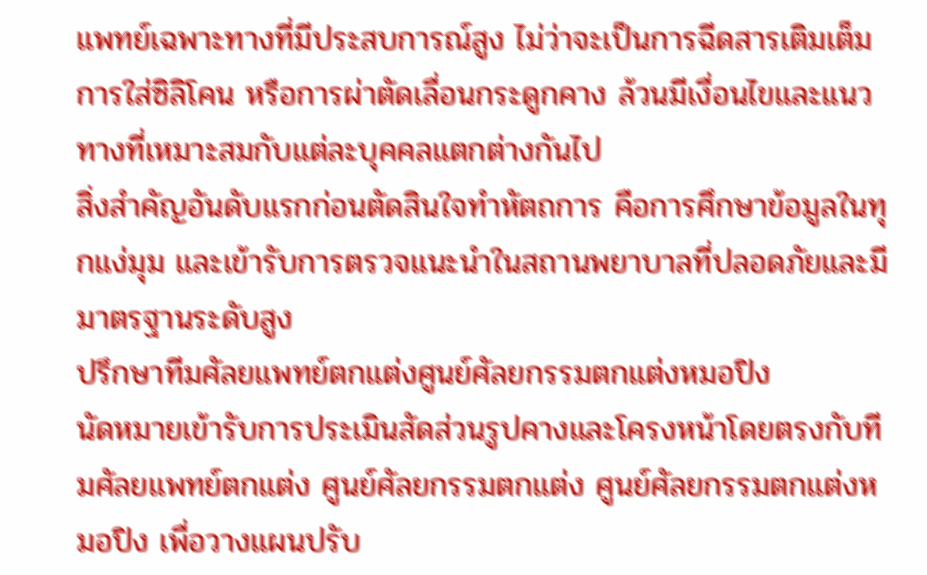แพทย์เฉพาะทางที่มีประสบการณ์สูง ไม่ว่าจะเป็นการฉีดสารเติมเต็ม การใส่ซิลิโคน หรือการผ่าตัดเลื่อนกระดูกคาง ล้วนมีเงื่อนไขและแนวทางที่เหมาะสมกับแต่ละบุคคลแตกต่างกันไป
สิ่งสำคัญอันดับแรกก่อนตัดสินใจทำหัตถการ คือการศึกษาข้อมูลในทุกแง่มุม และเข้ารับการตรวจแนะนำในสถานพยาบาลที่ปลอดภัยและมีมาตรฐานระดับสูง
ปรึกษาทีมศัลยแพทย์ตกแต่งศูนย์ศัลยกรรมตกแต่งหมอปิง
นัดหมายเข้ารับการประเมินสัดส่วนรูปคางและโครงหน้าโดยตรงกับทีมศัลยแพทย์ตกแต่ง ศูนย์ศัลยกรรมตกแต่ง ศูนย์ศัลยกรรมตกแต่งหมอปิง เพื่อวางแผนปรับ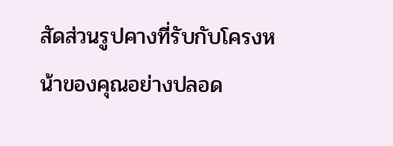สัดส่วนรูปคางที่รับกับโครงหน้าของคุณอย่างปลอด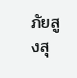ภัยสูงสุ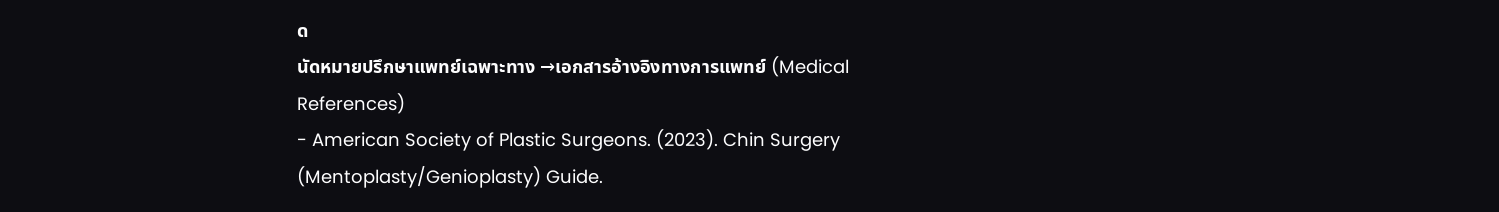ด
นัดหมายปรึกษาแพทย์เฉพาะทาง →เอกสารอ้างอิงทางการแพทย์ (Medical References)
- American Society of Plastic Surgeons. (2023). Chin Surgery (Mentoplasty/Genioplasty) Guide.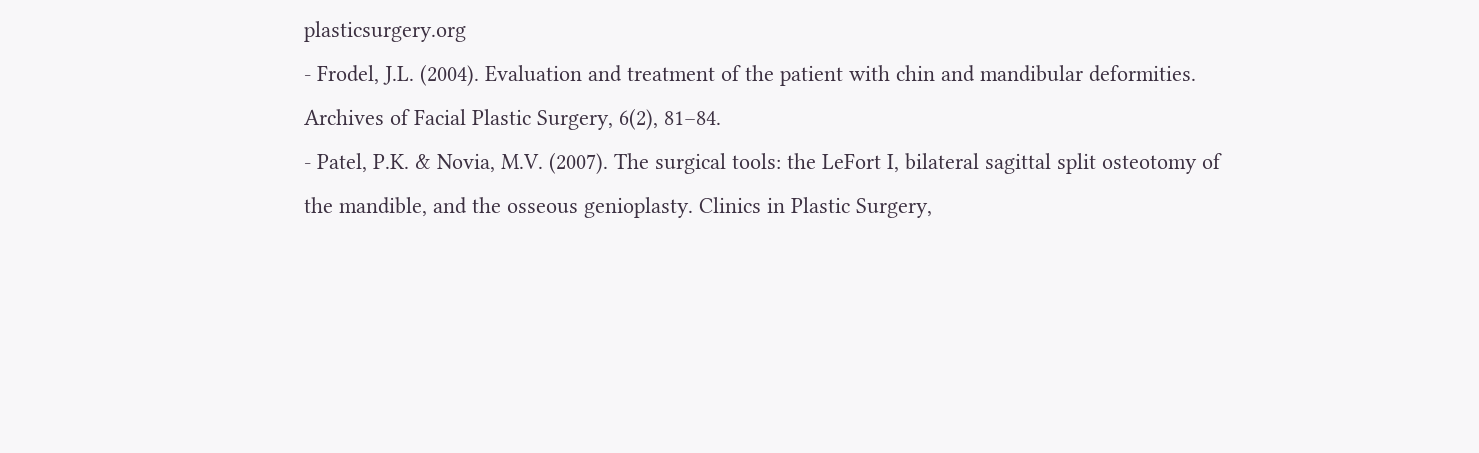plasticsurgery.org
- Frodel, J.L. (2004). Evaluation and treatment of the patient with chin and mandibular deformities. Archives of Facial Plastic Surgery, 6(2), 81–84.
- Patel, P.K. & Novia, M.V. (2007). The surgical tools: the LeFort I, bilateral sagittal split osteotomy of the mandible, and the osseous genioplasty. Clinics in Plastic Surgery,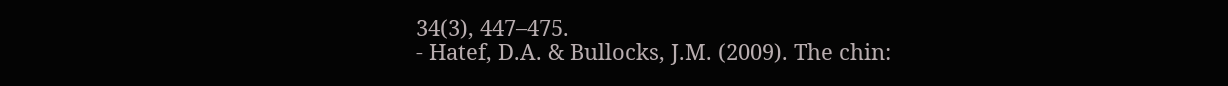34(3), 447–475.
- Hatef, D.A. & Bullocks, J.M. (2009). The chin: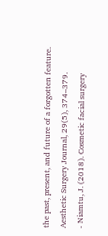the past, present, and future of a forgotten feature. Aesthetic Surgery Journal, 29(5), 374–379.
- Niamtu, J. (2018). Cosmetic facial surgery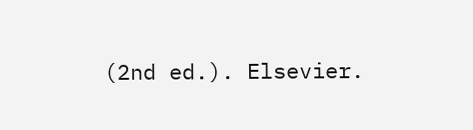(2nd ed.). Elsevier.